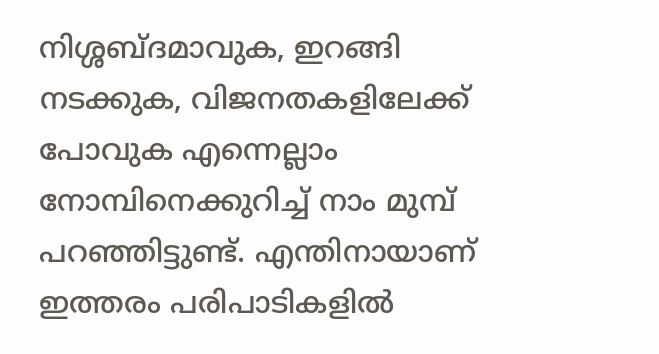നിശ്ശബ്ദമാവുക, ഇറങ്ങി നടക്കുക, വിജനതകളിലേക്ക് പോവുക എന്നെല്ലാം നോമ്പിനെക്കുറിച്ച് നാം മുമ്പ് പറഞ്ഞിട്ടുണ്ട്. എന്തിനായാണ് ഇത്തരം പരിപാടികളിൽ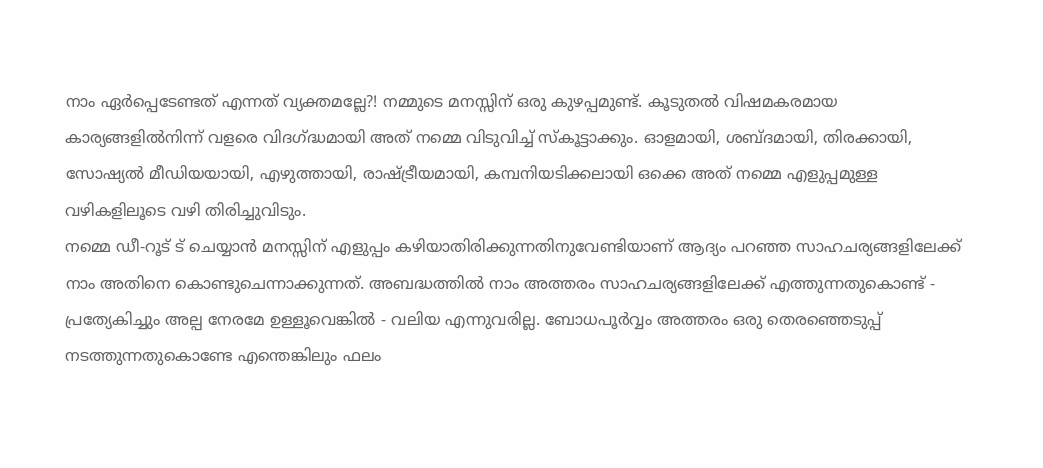നാം ഏർപ്പെടേണ്ടത് എന്നത് വ്യക്തമല്ലേ?! നമ്മുടെ മനസ്സിന് ഒരു കുഴപ്പമുണ്ട്. കൂടുതൽ വിഷമകരമായ കാര്യങ്ങളിൽനിന്ന് വളരെ വിദഗ്ദ്ധമായി അത് നമ്മെ വിടുവിച്ച് സ്കൂട്ടാക്കും. ഓളമായി, ശബ്ദമായി, തിരക്കായി, സോഷ്യൽ മീഡിയയായി, എഴുത്തായി, രാഷ്ട്രീയമായി, കമ്പനിയടിക്കലായി ഒക്കെ അത് നമ്മെ എളുപ്പമുള്ള വഴികളിലൂടെ വഴി തിരിച്ചുവിടും.
നമ്മെ ഡീ-റൂട് ട് ചെയ്യാൻ മനസ്സിന് എളുപ്പം കഴിയാതിരിക്കുന്നതിനുവേണ്ടിയാണ് ആദ്യം പറഞ്ഞ സാഹചര്യങ്ങളിലേക്ക് നാം അതിനെ കൊണ്ടുചെന്നാക്കുന്നത്. അബദ്ധത്തിൽ നാം അത്തരം സാഹചര്യങ്ങളിലേക്ക് എത്തുന്നതുകൊണ്ട് - പ്രത്യേകിച്ചും അല്പ നേരമേ ഉള്ളൂവെങ്കിൽ - വലിയ എന്നുവരില്ല. ബോധപൂർവ്വം അത്തരം ഒരു തെരഞ്ഞെടുപ്പ് നടത്തുന്നതുകൊണ്ടേ എന്തെങ്കിലും ഫലം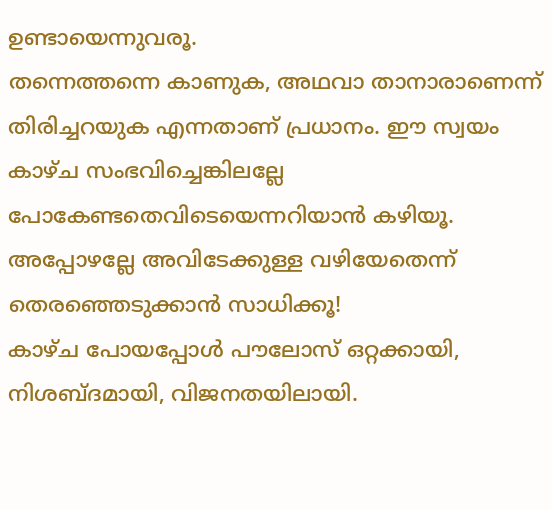ഉണ്ടായെന്നുവരൂ.
തന്നെത്തന്നെ കാണുക, അഥവാ താനാരാണെന്ന് തിരിച്ചറയുക എന്നതാണ് പ്രധാനം. ഈ സ്വയം കാഴ്ച സംഭവിച്ചെങ്കിലല്ലേ പോകേണ്ടതെവിടെയെന്നറിയാൻ കഴിയൂ. അപ്പോഴല്ലേ അവിടേക്കുള്ള വഴിയേതെന്ന് തെരഞ്ഞെടുക്കാൻ സാധിക്കൂ!
കാഴ്ച പോയപ്പോൾ പൗലോസ് ഒറ്റക്കായി, നിശബ്ദമായി, വിജനതയിലായി.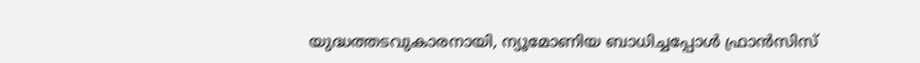യുദ്ധത്തടവുകാരനായി, ന്യൂമോണിയ ബാധിച്ചപ്പോൾ ഫ്രാൻസിസ്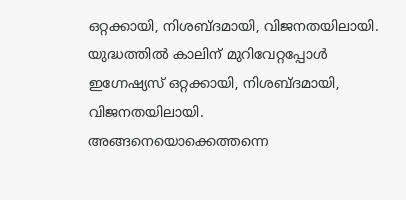ഒറ്റക്കായി, നിശബ്ദമായി, വിജനതയിലായി.
യുദ്ധത്തിൽ കാലിന് മുറിവേറ്റപ്പോൾ ഇഗ്നേഷ്യസ് ഒറ്റക്കായി, നിശബ്ദമായി, വിജനതയിലായി.
അങ്ങനെയൊക്കെത്തന്നെ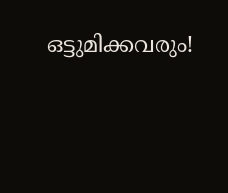ഒട്ടുമിക്കവരും!